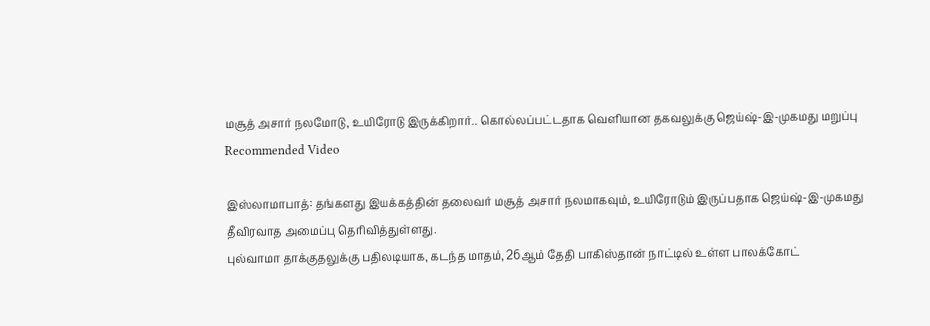மசூத் அசார் நலமோடு, உயிரோடு இருக்கிறார்.. கொல்லப்பட்டதாக வெளியான தகவலுக்கு ஜெய்ஷ்-இ-முகமது மறுப்பு
Recommended Video

இஸ்லாமாபாத்: தங்களது இயக்கத்தின் தலைவர் மசூத் அசார் நலமாகவும், உயிரோடும் இருப்பதாக ஜெய்ஷ்-இ-முகமது தீவிரவாத அமைப்பு தெரிவித்துள்ளது.
புல்வாமா தாக்குதலுக்கு பதிலடியாக, கடந்த மாதம், 26ஆம் தேதி பாகிஸ்தான் நாட்டில் உள்ள பாலக்கோட்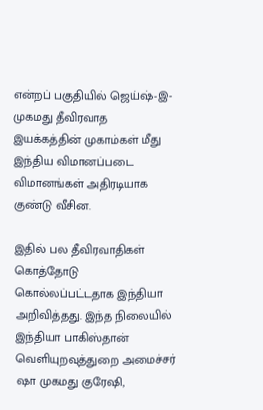என்றப் பகுதியில் ஜெய்ஷ்-இ-முகமது தீவிரவாத இயக்கத்தின் முகாம்கள் மீது இந்திய விமானப்படை விமானங்கள் அதிரடியாக குண்டு வீசின.

இதில் பல தீவிரவாதிகள் கொத்தோடு கொல்லப்பட்டதாக இந்தியா அறிவித்தது. இந்த நிலையில் இந்தியா பாகிஸ்தான் வெளியுறவுத்துறை அமைச்சர் ஷா முகமது குரேஷி,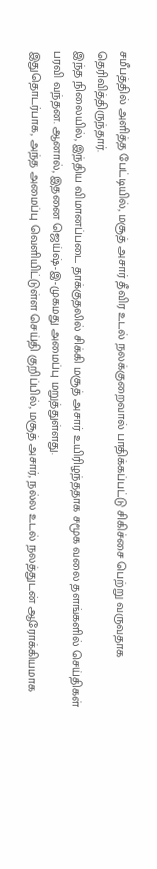சமீபத்தில் அளித்த பேட்டியில், மசூத் அசார் தீவிர உடல் நலக்குறைவால் பாதிக்கப்பட்டு சிகிச்சை பெற்று வருவதாக தெரிவித்திருந்தார்.
இந்த நிலையில், இந்திய விமானப்படை தாக்குதலில் சிக்கி மசூத் அசார் உயிரிழந்ததாக சமூக வலை தளங்களில் செய்திகள் பரவி வந்தன. ஆனால், இதனை ஜெய்ஷ்-இ-முகமது அமைப்பு மறுத்துள்ளது.
இதுதொடர்பாக, அந்த அமைப்பு வெளியிட்டுள்ள செய்தி குறிப்பில், மசூத் அசார், நல்ல உடல் நலத்துடன் ஆரோக்கியமாக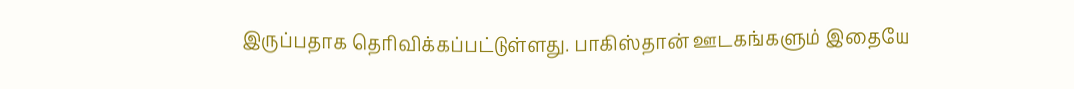இருப்பதாக தெரிவிக்கப்பட்டுள்ளது. பாகிஸ்தான் ஊடகங்களும் இதையே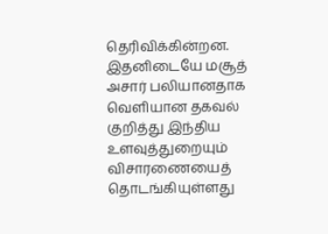தெரிவிக்கின்றன.
இதனிடையே மசூத் அசார் பலியானதாக வெளியான தகவல் குறித்து இந்திய உளவுத்துறையும் விசாரணையைத் தொடங்கியுள்ளது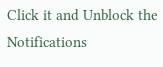Click it and Unblock the Notifications